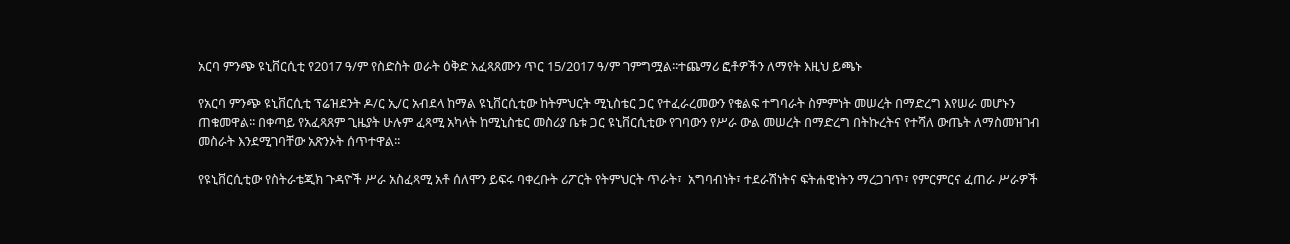አርባ ምንጭ ዩኒቨርሲቲ የ2017 ዓ/ም የስድስት ወራት ዕቅድ አፈጻጸሙን ጥር 15/2017 ዓ/ም ገምግሟል፡፡ተጨማሪ ፎቶዎችን ለማየት እዚህ ይጫኑ

የአርባ ምንጭ ዩኒቨርሲቲ ፕሬዝደንት ዶ/ር ኢ/ር አብደላ ከማል ዩኒቨርሲቲው ከትምህርት ሚኒስቴር ጋር የተፈራረመውን የቁልፍ ተግባራት ስምምነት መሠረት በማድረግ እየሠራ መሆኑን ጠቁመዋል፡፡ በቀጣይ የአፈጻጸም ጊዜያት ሁሉም ፈጻሚ አካላት ከሚኒስቴር መስሪያ ቤቱ ጋር ዩኒቨርሲቲው የገባውን የሥራ ውል መሠረት በማድረግ በትኩረትና የተሻለ ውጤት ለማስመዝገብ መስራት እንደሚገባቸው አጽንኦት ሰጥተዋል፡፡

የዩኒቨርሲቲው የስትራቴጂክ ጉዳዮች ሥራ አስፈጻሚ አቶ ሰለሞን ይፍሩ ባቀረቡት ሪፖርት የትምህርት ጥራት፣  አግባብነት፣ ተደራሽነትና ፍትሐዊነትን ማረጋገጥ፣ የምርምርና ፈጠራ ሥራዎች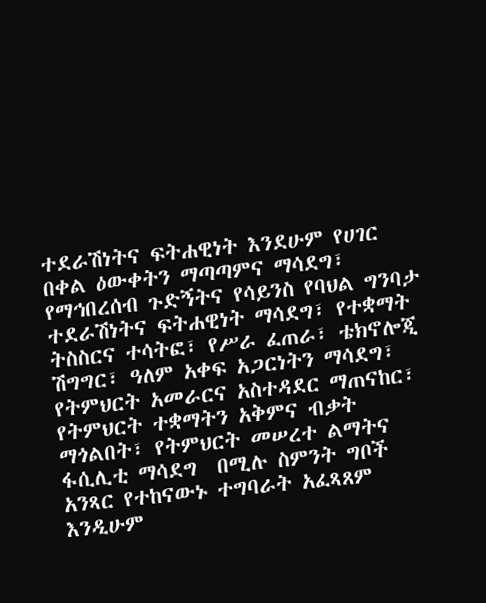ተደራሽነትና ፍትሐዊነት እንደሁም የሀገር በቀል ዕውቀትን ማጣጣምና ማሳደግ፣ የማኅበረሰብ ጉድኝትና የሳይንስ የባህል ግንባታ ተደራሽነትና ፍትሐዊነት ማሳደግ፣ የተቋማት ትስስርና ተሳትፎ፣ የሥራ ፈጠራ፣ ቴክኖሎጂ ሽግግር፣ ዓለም አቀፍ አጋርነትን ማሳደግ፣ የትምህርት አመራርና አስተዳደር ማጠናከር፣ የትምህርት ተቋማትን አቅምና ብቃት ማጎልበት፣ የትምህርት መሠረተ ልማትና ፋሲሊቲ ማሳደግ  በሚሉ ስምንት ግቦች አንጻር የተከናውኑ ተግባራት አፈጻጸም እንዲሁም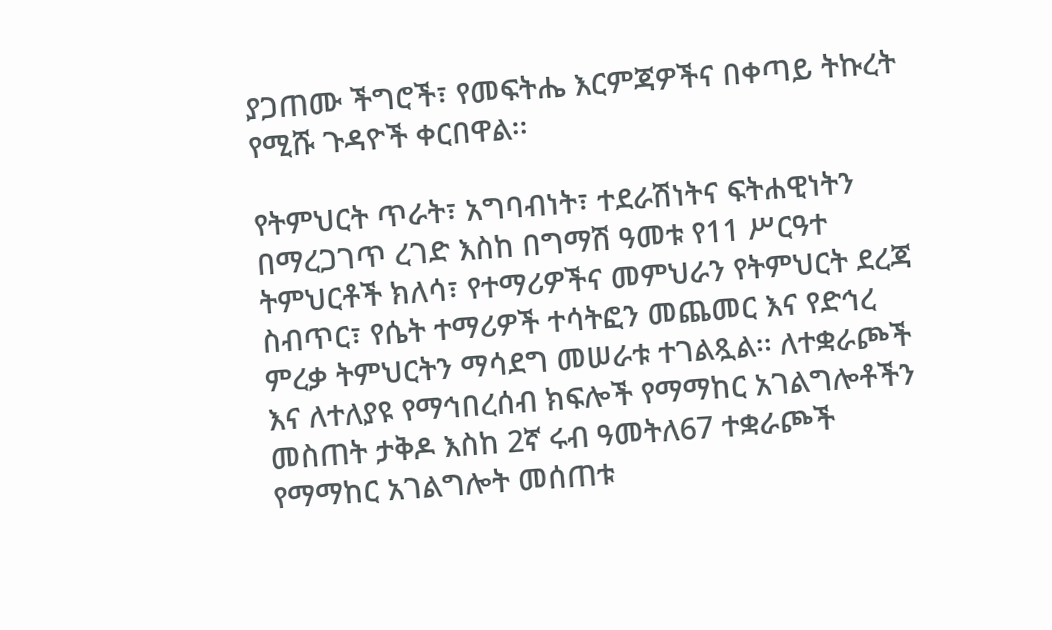ያጋጠሙ ችግሮች፣ የመፍትሔ እርምጃዎችና በቀጣይ ትኩረት የሚሹ ጉዳዮች ቀርበዋል፡፡

የትምህርት ጥራት፣ አግባብነት፣ ተደራሽነትና ፍትሐዊነትን በማረጋገጥ ረገድ እስከ በግማሽ ዓመቱ የ11 ሥርዓተ ትምህርቶች ክለሳ፣ የተማሪዎችና መምህራን የትምህርት ደረጃ ስብጥር፣ የሴት ተማሪዎች ተሳትፎን መጨመር እና የድኅረ ምረቃ ትምህርትን ማሳደግ መሠራቱ ተገልጿል፡፡ ለተቋራጮች እና ለተለያዩ የማኅበረሰብ ክፍሎች የማማከር አገልግሎቶችን መስጠት ታቅዶ እስከ 2ኛ ሩብ ዓመትለ67 ተቋራጮች የማማከር አገልግሎት መሰጠቱ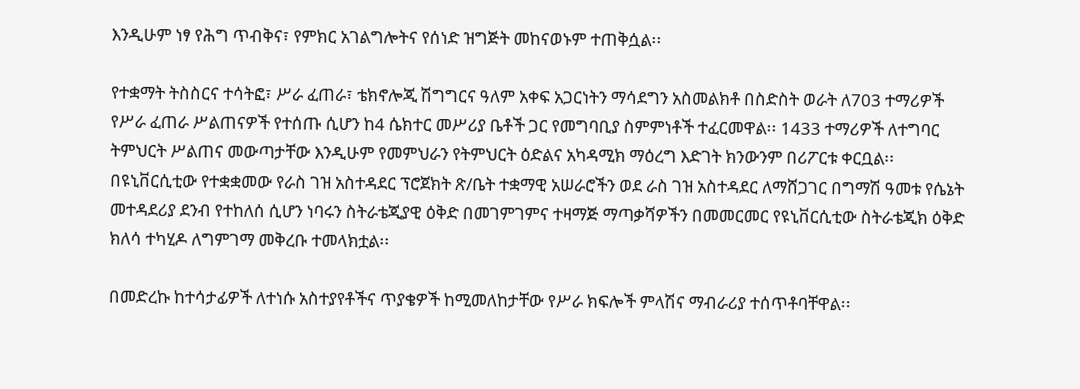እንዲሁም ነፃ የሕግ ጥብቅና፣ የምክር አገልግሎትና የሰነድ ዝግጅት መከናወኑም ተጠቅሷል፡፡

የተቋማት ትስስርና ተሳትፎ፣ ሥራ ፈጠራ፣ ቴክኖሎጂ ሽግግርና ዓለም አቀፍ አጋርነትን ማሳደግን አስመልክቶ በስድስት ወራት ለ703 ተማሪዎች የሥራ ፈጠራ ሥልጠናዎች የተሰጡ ሲሆን ከ4 ሴክተር መሥሪያ ቤቶች ጋር የመግባቢያ ስምምነቶች ተፈርመዋል፡፡ 1433 ተማሪዎች ለተግባር ትምህርት ሥልጠና መውጣታቸው እንዲሁም የመምህራን የትምህርት ዕድልና አካዳሚክ ማዕረግ እድገት ክንውንም በሪፖርቱ ቀርቧል፡፡ በዩኒቨርሲቲው የተቋቋመው የራስ ገዝ አስተዳደር ፕሮጀክት ጽ/ቤት ተቋማዊ አሠራሮችን ወደ ራስ ገዝ አስተዳደር ለማሸጋገር በግማሽ ዓመቱ የሴኔት መተዳደሪያ ደንብ የተከለሰ ሲሆን ነባሩን ስትራቴጂያዊ ዕቅድ በመገምገምና ተዛማጅ ማጣቃሻዎችን በመመርመር የዩኒቨርሲቲው ስትራቴጂክ ዕቅድ ክለሳ ተካሂዶ ለግምገማ መቅረቡ ተመላክቷል፡፡

በመድረኩ ከተሳታፊዎች ለተነሱ አስተያየቶችና ጥያቄዎች ከሚመለከታቸው የሥራ ክፍሎች ምላሽና ማብራሪያ ተሰጥቶባቸዋል፡፡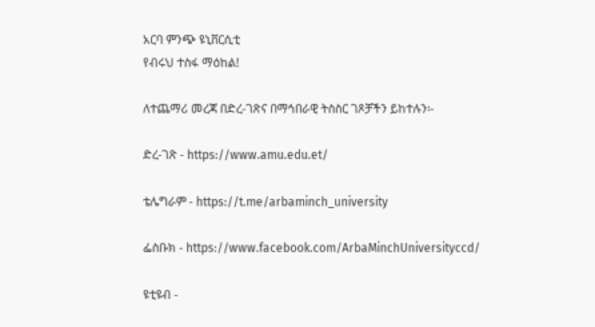አርባ ምንጭ ዩኒቨርሲቲ
የብሩህ ተስፋ ማዕከል!

ለተጨማሪ መረጃ በድረ-ገጽና በማኅበራዊ ትስስር ገጾቻችን ይከተሉን፡-

ድረ-ገጽ - https://www.amu.edu.et/

ቴሌግራም - https://t.me/arbaminch_university

ፌስቡክ - https://www.facebook.com/ArbaMinchUniversityccd/

ዩቲዩብ -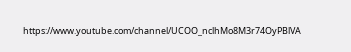https://www.youtube.com/channel/UCOO_nclhMo8M3r74OyPBlVA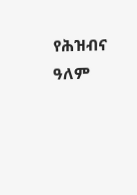የሕዝብና ዓለም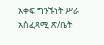አቀፍ ግንኙነት ሥራ አስፈጻሚ ጽ/ቤት